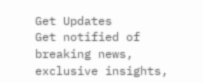Get Updates
Get notified of breaking news, exclusive insights,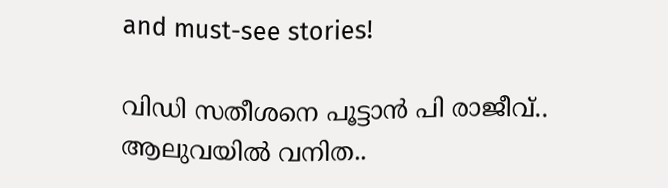and must-see stories!

വിഡി സതീശനെ പൂട്ടാൻ പി രാജീവ്.. ആലുവയിൽ വനിത..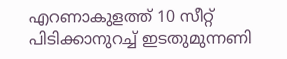എറണാകുളത്ത് 10 സീറ്റ് പിടിക്കാനുറച്ച് ഇടതുമുന്നണി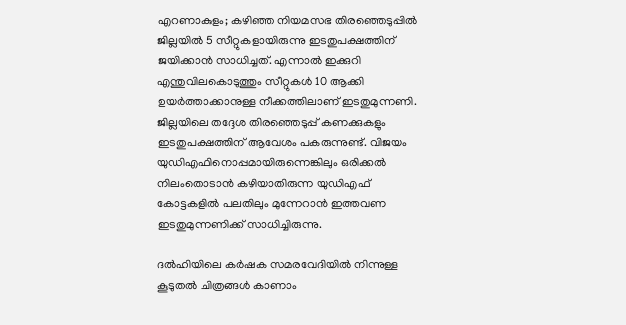എറണാകുളം; കഴിഞ്ഞ നിയമസഭ തിരഞ്ഞെടുപ്പിൽ ജില്ലയിൽ 5 സീറ്റുകളായിരുന്നു ഇടതുപക്ഷത്തിന് ജയിക്കാൻ സാധിച്ചത്. എന്നാൽ ഇക്കുറി എന്തുവിലകൊടുത്തും സീറ്റുകൾ 10 ആക്കി ഉയർത്താക്കാനുള്ള നീക്കത്തിലാണ് ഇടതുമുന്നണി. ജില്ലയിലെ തദ്ദേശ തിരഞ്ഞെടുപ്പ് കണക്കുകളും ഇടതുപക്ഷത്തിന് ആവേശം പകരുന്നുണ്ട്. വിജയം യുഡിഎഫിനൊപ്പമായിരുന്നെങ്കിലും ഒരിക്കൽ നിലംതൊടാൻ കഴിയാതിരുന്ന യുഡിഎഫ് കോട്ടകളിൽ പലതിലും മുന്നേറാൻ ഇത്തവണ ഇടതുമുന്നണിക്ക് സാധിച്ചിരുന്നു.

ദല്‍ഹിയിലെ കര്‍ഷക സമരവേദിയില്‍ നിന്നുള്ള കൂടുതല്‍ ചിത്രങ്ങള്‍ കാണാം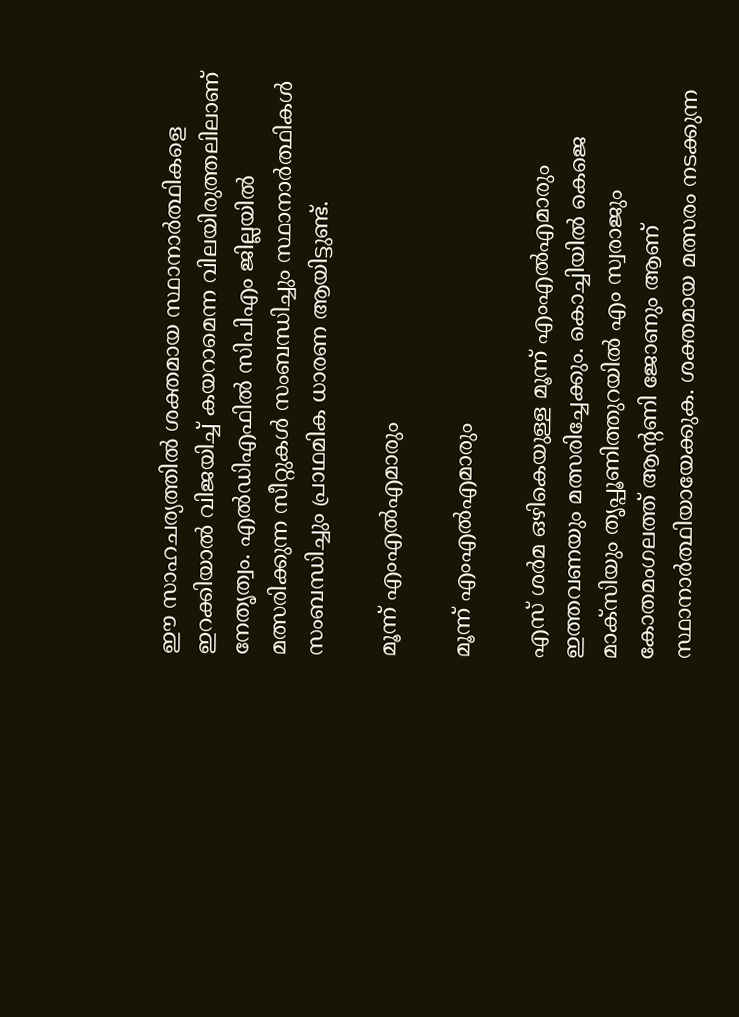ഈ സാഹചര്യത്തിൽ ശക്തമായ സ്ഥാനാർത്ഥികളെ ഇറക്കിയാൽ വിജയിച്ച് കയറാമെന്ന വിലയിരുത്തലിലാണ് നേതൃത്വം. എൽഡിഎഫിൽ സിപിഎം ജില്ലയിൽ മത്സരിക്കുന്ന സീറ്റുകൾ സംബന്ധിച്ചും സ്ഥാനാർത്ഥികൾ സംബന്ധിച്ചും പ്രാഥമിക ധാരണ ആയിട്ടുണ്ട്.

മൂന്ന് എംഎൽഎമാരും

മൂന്ന് എംഎൽഎമാരും

എസ് ശർമ ഒഴികെയുള്ള മൂന്ന് എംഎൽഎമാരും ഇത്തവണയും മത്സരിച്ചേക്കും. കൊച്ചിയിൽ കെജെ മാക്സിയും തൃപ്പൂണിത്തുറയിൽ എം സ്വരാജും കോതമംഗലത്ത് ആന്റണി ജോണും ആണ് സ്ഥാനാർത്ഥിയായേക്കുക. ശക്തമായ മത്സരം നടക്കുന്ന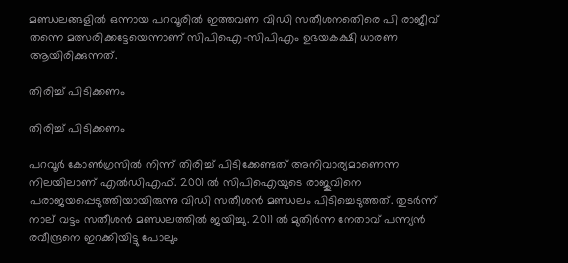മണ്ഡലങ്ങളിൽ ഒന്നായ പറവൂരിൽ ഇത്തവണ വിഡി സതീശനതെിരെ പി രാജീവ് തന്നെ മത്സരിക്കട്ടേയെന്നാണ് സിപിഐ-സിപിഎം ഉഭയകക്ഷി ധാരണ ആയിരിക്കുന്നത്.

തിരിച്ച് പിടിക്കണം

തിരിച്ച് പിടിക്കണം

പറവൂർ കോൺഗ്രസിൽ നിന്ന് തിരിച്ച് പിടിക്കേണ്ടത് അനിവാര്യമാണെന്ന നിലയിലാണ് എൽഡിഎഫ്. 2001 ൽ സിപിഐയുടെ രാജുവിനെ പരാജയപ്പെടുത്തിയായിരുന്നു വിഡി സതീശൻ മണ്ഡലം പിടിച്ചെടുത്തത്. തുടർന്ന് നാല് വട്ടം സതീശൻ മണ്ഡലത്തിൽ ജയിച്ചു. 2011 ൽ മുതിർന്ന നേതാവ് പന്ന്യൻ രവീന്ദ്രനെ ഇറക്കിയിട്ടു പോലും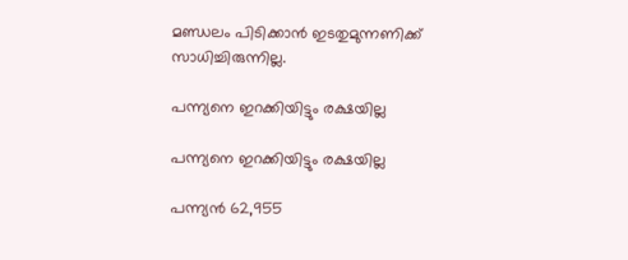മണ്ഡലം പിടിക്കാൻ ഇടതുമുന്നണിക്ക് സാധിച്ചിരുന്നില്ല.

പന്ന്യനെ ഇറക്കിയിട്ടും രക്ഷയില്ല

പന്ന്യനെ ഇറക്കിയിട്ടും രക്ഷയില്ല

പന്ന്യൻ 62,955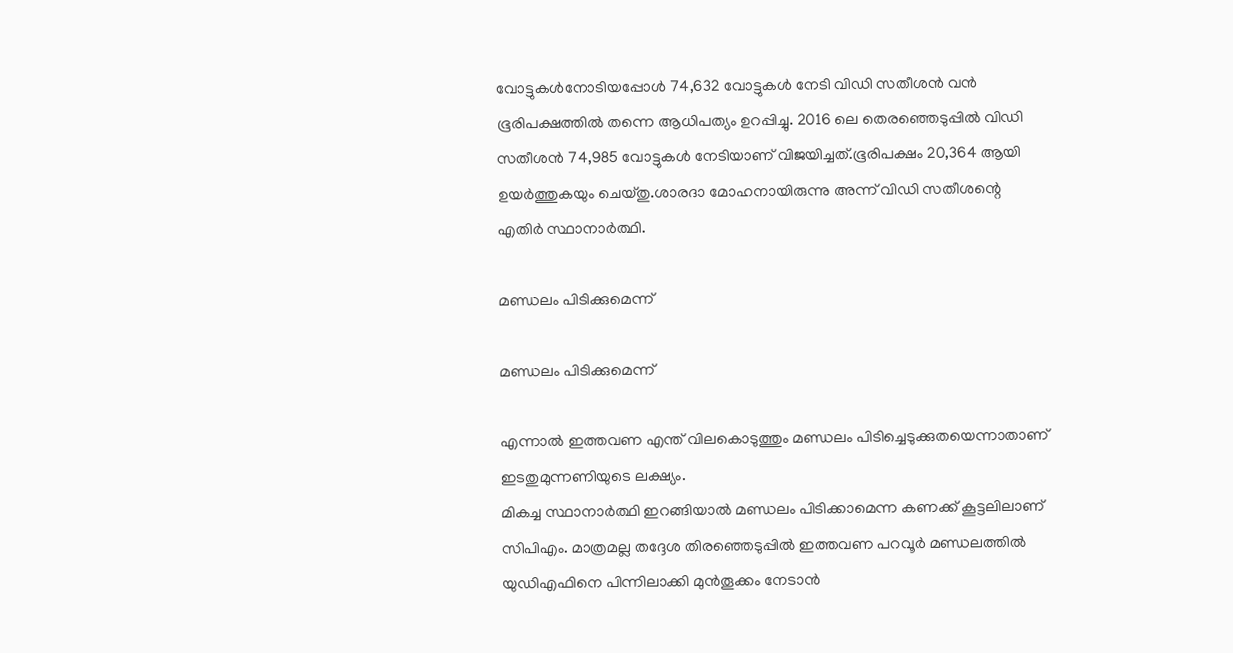വോട്ടുകൾനോടിയപ്പോൾ 74,632 വോട്ടുകൾ നേടി വിഡി സതീശൻ വൻ ഭൂരിപക്ഷത്തിൽ തന്നെ ആധിപത്യം ഉറപ്പിച്ചു. 2016 ലെ തെരഞ്ഞെടുപ്പില്‍ വിഡി സതീശന്‍ 74,985 വോട്ടുകള്‍ നേടിയാണ് വിജയിച്ചത്.ഭൂരിപക്ഷം 20,364 ആയി ഉയർത്തുകയും ചെയ്തു.ശാരദാ മോഹനായിരുന്നു അന്ന് വിഡി സതീശന്റെ എതിർ സ്ഥാനാർത്ഥി.

മണ്ഡലം പിടിക്കുമെന്ന്

മണ്ഡലം പിടിക്കുമെന്ന്

എന്നാൽ ഇത്തവണ എന്ത് വിലകൊടുത്തും മണ്ഡലം പിടിച്ചെടുക്കുതയെന്നാതാണ് ഇടതുമുന്നണിയുടെ ലക്ഷ്യം.
മികച്ച സ്ഥാനാർത്ഥി ഇറങ്ങിയാൽ മണ്ഡലം പിടിക്കാമെന്ന കണക്ക് കൂട്ടലിലാണ് സിപിഎം. മാത്രമല്ല തദ്ദേശ തിരഞ്ഞെടുപ്പിൽ ഇത്തവണ പറവൂർ മണ്ഡലത്തിൽ യുഡിഎഫിനെ പിന്നിലാക്കി മുൻതൂക്കം നേടാൻ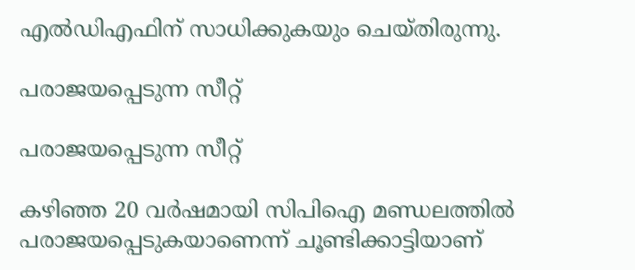എൽഡിഎഫിന് സാധിക്കുകയും ചെയ്തിരുന്നു.

പരാജയപ്പെടുന്ന സീറ്റ്

പരാജയപ്പെടുന്ന സീറ്റ്

കഴിഞ്ഞ 20 വർഷമായി സിപിഐ മണ്ഡലത്തിൽ പരാജയപ്പെടുകയാണെന്ന് ചൂണ്ടിക്കാട്ടിയാണ്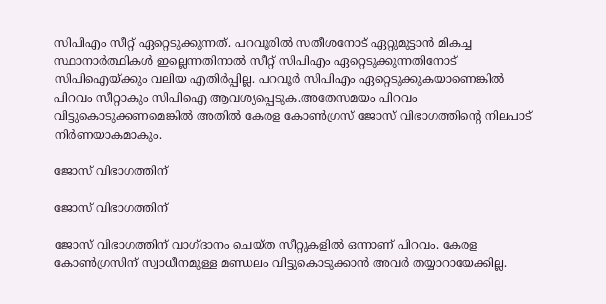സിപിഎം സീറ്റ് ഏറ്റെടുക്കുന്നത്. പറവൂരിൽ സതീശനോട് ഏറ്റുമുട്ടാൻ മികച്ച സ്ഥാനാർത്ഥികൾ ഇല്ലെന്നതിനാൽ സീറ്റ് സിപിഎം ഏറ്റെടുക്കുന്നതിനോട് സിപിഐയ്ക്കും വലിയ എതിർപ്പില്ല. പറവൂർ സിപിഎം ഏറ്റെടുക്കുകയാണെങ്കിൽ പിറവം സീറ്റാകും സിപിഐ ആവശ്യപ്പെടുക.അതേസമയം പിറവം വിട്ടുകൊടുക്കണമെങ്കിൽ അതിൽ കേരള കോൺഗ്രസ് ജോസ് വിഭാഗത്തിന്റെ നിലപാട് നിർണയാകമാകും.

ജോസ് വിഭാഗത്തിന്

ജോസ് വിഭാഗത്തിന്

ജോസ് വിഭാഗത്തിന് വാഗ്ദാനം ചെയ്ത സീറ്റുകളിൽ ഒന്നാണ് പിറവം. കേരള കോൺഗ്രസിന് സ്വാധീനമുള്ള മണ്ഡലം വിട്ടുകൊടുക്കാൻ അവർ തയ്യാറായേക്കില്ല.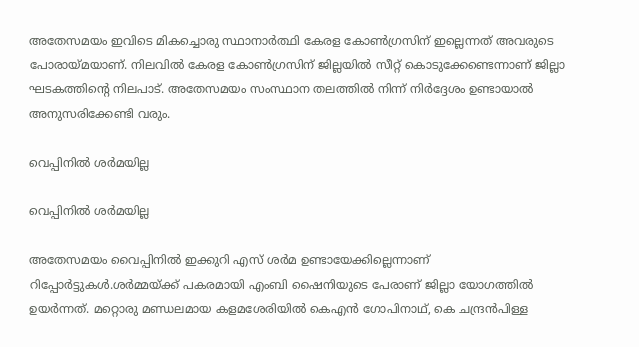അതേസമയം ഇവിടെ മികച്ചൊരു സ്ഥാനാർത്ഥി കേരള കോൺഗ്രസിന് ഇല്ലെന്നത് അവരുടെ പോരായ്മയാണ്. നിലവിൽ കേരള കോൺഗ്രസിന് ജില്ലയിൽ സീറ്റ് കൊടുക്കേണ്ടെന്നാണ് ജില്ലാ ഘടകത്തിന്റെ നിലപാട്. അതേസമയം സംസ്ഥാന തലത്തിൽ നിന്ന് നിർദ്ദേശം ഉണ്ടായാൽ അനുസരിക്കേണ്ടി വരും.

വെപ്പിനിൽ ശർമയില്ല

വെപ്പിനിൽ ശർമയില്ല

അതേസമയം വൈപ്പിനിൽ ഇക്കുറി എസ് ശർമ ഉണ്ടായേക്കില്ലെന്നാണ് റിപ്പോർട്ടുകൾ.ശർമ്മയ്ക്ക് പകരമായി എംബി ഷൈനിയുടെ പേരാണ് ജില്ലാ യോഗത്തിൽ ഉയർന്നത്. മറ്റൊരു മണ്ഡലമായ കളമശേരിയിൽ കെഎൻ ഗോപിനാഥ്, കെ ചന്ദ്രൻപിള്ള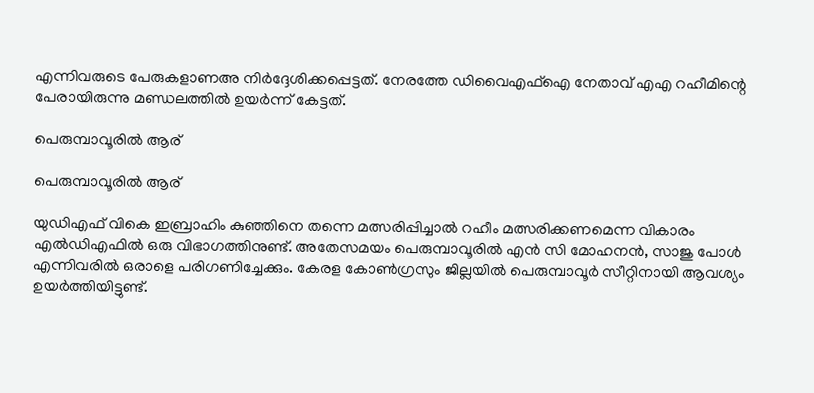എന്നിവരുടെ പേരുകളാണഅ നിർദ്ദേശിക്കപ്പെട്ടത്. നേരത്തേ ഡിവൈഎഫ്ഐ നേതാവ് എഎ റഹീമിന്റെ പേരായിരുന്നു മണ്ഡലത്തിൽ ഉയർന്ന് കേട്ടത്.

പെരുമ്പാവൂരിൽ ആര്

പെരുമ്പാവൂരിൽ ആര്

യുഡിഎഫ് വികെ ഇബ്രാഹിം കുഞ്ഞിനെ തന്നെ മത്സരിപ്പിച്ചാൽ റഹീം മത്സരിക്കണമെന്ന വികാരം എൽഡിഎഫിൽ ഒരു വിഭാഗത്തിനുണ്ട്. അതേസമയം പെരുമ്പാവൂരിൽ എൻ സി മോഹനൻ, സാജു പോൾ എന്നിവരിൽ ഒരാളെ പരിഗണിച്ചേക്കും. കേരള കോൺഗ്രസും ജില്ലയിൽ പെരുമ്പാവൂർ സീറ്റിനായി ആവശ്യം ഉയർത്തിയിട്ടുണ്ട്.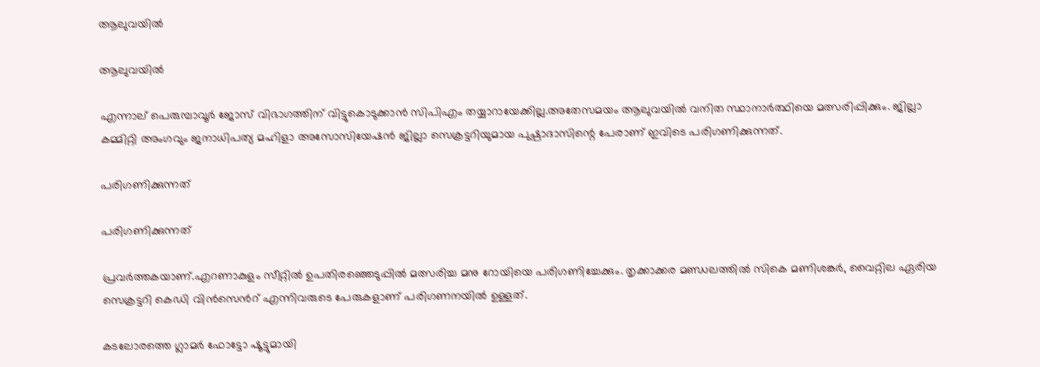ആലുവയിൽ‌

ആലുവയിൽ‌

എന്നാല് പെരുമ്പാവൂർ ജോസ് വിഭാഗത്തിന് വിട്ടുകൊടുക്കാൻ സിപിഎം തയ്യാറായേക്കില്ല.അതേസമയം ആലുവയിൽ വനിത സ്ഥാനാർത്ഥിയെ മത്സരിപ്പിക്കും. ജില്ലാ കമ്മിറ്റി അംഗവും ജനാധിപത്യ മഹിളാ അസോസിയേഷൻ ജില്ലാ സെക്രട്ടറിയുമായ പുഷ്പാദാസിന്റെ പേരാണ് ഇവിടെ പരിഗണിക്കുന്നത്.

പരിഗണിക്കുന്നത്

പരിഗണിക്കുന്നത്

പ്രവർത്തകയാണ്.എറണാകുളം സീറ്റിൽ ഉപതിരഞ്ഞെടുപ്പിൽ മത്സരിച്ച മനു റോയിയെ പരിഗണിച്ചേക്കും. തൃക്കാക്കര മണ്ഡലത്തിൽ സികെ മണിശങ്കർ, വൈറ്റില ഏരിയ സെക്രട്ടറി കെഡി വിൻസെൻറ് എന്നിവരുടെ പേരുകളാണ് പരിഗണനയിൽ ഉള്ളത്.

കടലോരത്തെ ഗ്ലാമര്‍ ഫോട്ടോ ഷൂട്ടുമായി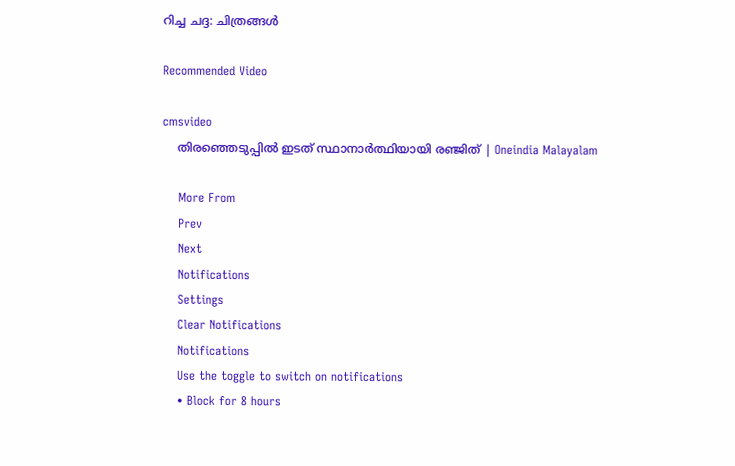റിച്ച ചദ്ദ: ചിത്രങ്ങള്‍

Recommended Video

cmsvideo
    തിരഞ്ഞെടുപ്പില്‍ ഇടത് സ്ഥാനാര്‍ത്ഥിയായി രഞ്ജിത് | Oneindia Malayalam

    More From
    Prev
    Next
    Notifications
    Settings
    Clear Notifications
    Notifications
    Use the toggle to switch on notifications
    • Block for 8 hours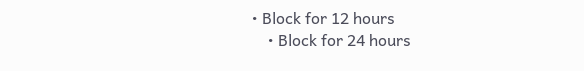• Block for 12 hours
    • Block for 24 hours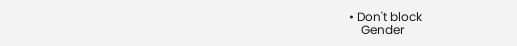• Don't block
    Gender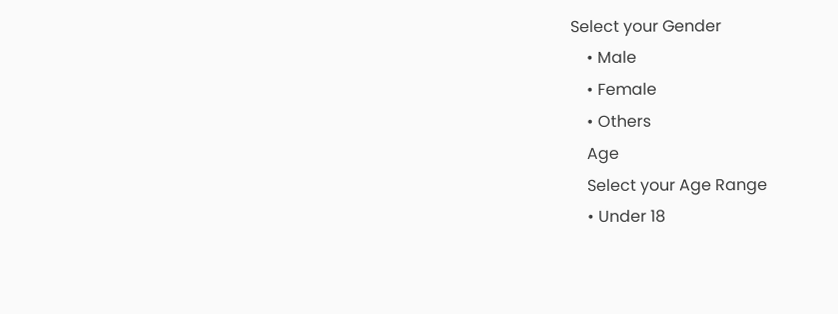Select your Gender
    • Male
    • Female
    • Others
    Age
    Select your Age Range
    • Under 18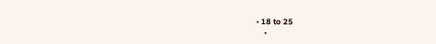• 18 to 25
    •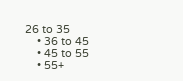26 to 35
    • 36 to 45
    • 45 to 55
    • 55+